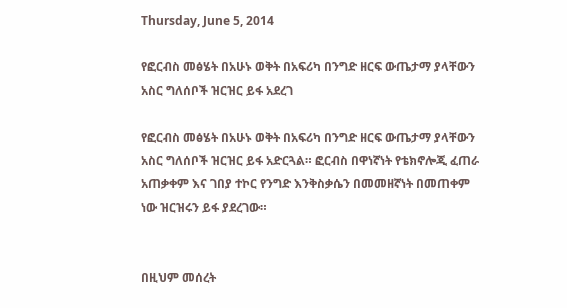Thursday, June 5, 2014

የፎርብስ መፅሄት በአሁኑ ወቅት በአፍሪካ በንግድ ዘርፍ ውጤታማ ያላቸውን አስር ግለሰቦች ዝርዝር ይፋ አደረገ

የፎርብስ መፅሄት በአሁኑ ወቅት በአፍሪካ በንግድ ዘርፍ ውጤታማ ያላቸውን አስር ግለሰቦች ዝርዝር ይፋ አድርጓል። ፎርብስ በዋነኛነት የቴክኖሎጂ ፈጠራ አጠቃቀም እና ገበያ ተኮር የንግድ እንቅስቃሴን በመመዘኛነት በመጠቀም ነው ዝርዝሩን ይፋ ያደረገው።


በዚህም መሰረት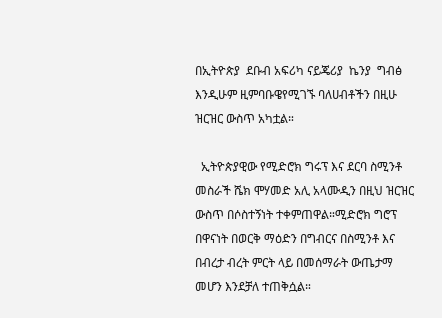በኢትዮጵያ  ደቡብ አፍሪካ ናይጄሪያ  ኬንያ  ግብፅ እንዲሁም ዚምባቡዌየሚገኙ ባለሀብቶችን በዚሁ ዝርዝር ውስጥ አካቷል።

  ኢትዮጵያዊው የሚድሮክ ግሩፕ እና ደርባ ስሚንቶ መስራች ሼክ ሞሃመድ አሊ አላሙዲን በዚህ ዝርዝር ውስጥ በሶስተኝነት ተቀምጠዋል።ሚድሮክ ግሮፕ በዋናነት በወርቅ ማዕድን በግብርና በስሚንቶ እና በብረታ ብረት ምርት ላይ በመሰማራት ውጤታማ መሆን እንደቻለ ተጠቅሷል።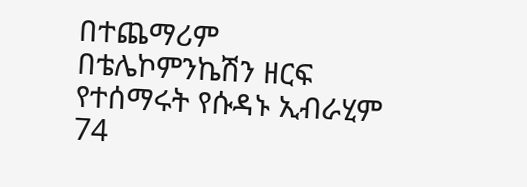በተጨማሪም በቴሌኮምንኬሽን ዘርፍ የተሰማሩት የሱዳኑ ኢብራሂም 74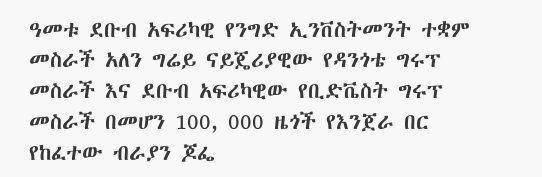ዓመቱ ደቡብ አፍሪካዊ የንግድ ኢንቨስትመንት ተቋም መስራች አለን ግሬይ ናይጄሪያዊው የዳንጎቴ ግሩፕ መስራች እና ደቡብ አፍሪካዊው የቢድቬስት ግሩፕ መስራች በመሆን 100, 000 ዜጎች የእንጀራ በር የከፈተው ብራያን ጆፌ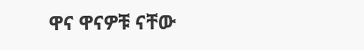ዋና ዋናዎቹ ናቸው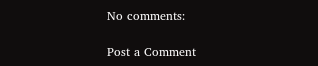No comments:

Post a Comment